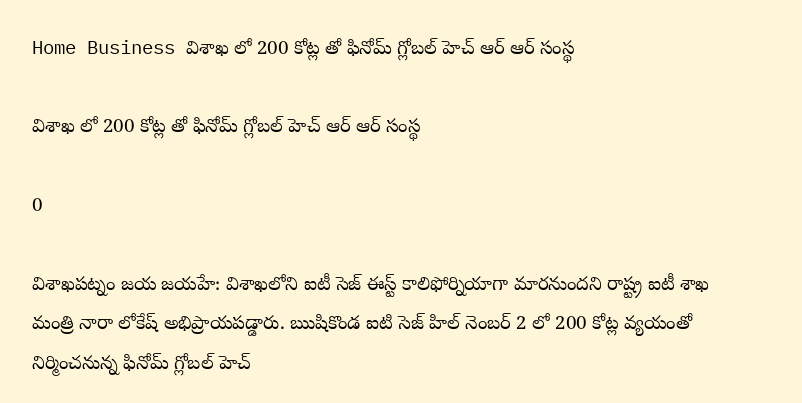Home Business విశాఖ లో 200 కోట్ల తో ఫినోమ్ గ్లోబల్ హెచ్ ఆర్ ఆర్ సంస్థ

విశాఖ లో 200 కోట్ల తో ఫినోమ్ గ్లోబల్ హెచ్ ఆర్ ఆర్ సంస్థ

0

విశాఖపట్నం జయ జయహే: విశాఖలోని ఐటీ సెజ్ ఈస్ట్ కాలిఫోర్నియాగా మారనుందని రాష్ట్ర ఐటీ శాఖ మంత్రి నారా లోకేష్ అభిప్రాయపడ్డారు. ఋషికొండ ఐటి సెజ్ హిల్ నెంబర్ 2 లో 200 కోట్ల వ్యయంతో నిర్మించనున్న ఫినోమ్ గ్లోబల్ హెచ్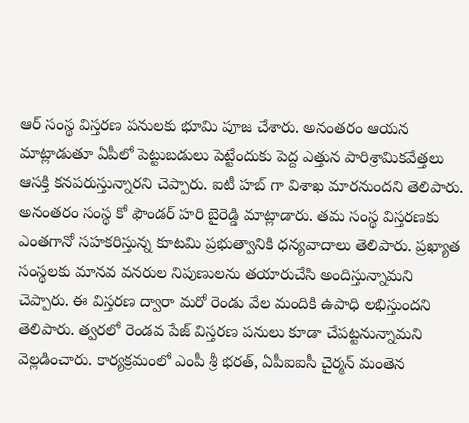ఆర్ సంస్థ విస్తరణ పనులకు భూమి పూజ చేశారు. అనంతరం ఆయన మాట్లాడుతూ ఏపీలో పెట్టుబడులు పెట్టేందుకు పెద్ద ఎత్తున పారిశ్రామికవేత్తలు ఆసక్తి కనపరుస్తున్నారని చెప్పారు. ఐటీ హబ్ గా విశాఖ మారనుందని తెలిపారు. అనంతరం సంస్థ కో ఫౌండర్ హరి బైరెడ్డి మాట్లాడారు. తమ సంస్థ విస్తరణకు ఎంతగానో సహకరిస్తున్న కూటమి ప్రభుత్వానికి ధన్యవాదాలు తెలిపారు. ప్రఖ్యాత సంస్థలకు మానవ వనరుల నిపుణులను తయారుచేసి అందిస్తున్నామని చెప్పారు. ఈ విస్తరణ ద్వారా మరో రెండు వేల మందికి ఉపాధి లభిస్తుందని తెలిపారు. త్వరలో రెండవ పేజ్ విస్తరణ పనులు కూడా చేపట్టనున్నామని వెల్లడించారు. కార్యక్రమంలో ఎంపీ శ్రీ భరత్, ఏపీఐఐసీ చైర్మన్ మంతెన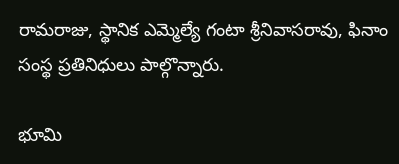రామరాజు, స్థానిక ఎమ్మెల్యే గంటా శ్రీనివాసరావు, ఫినాం సంస్థ ప్రతినిధులు పాల్గొన్నారు.

భూమి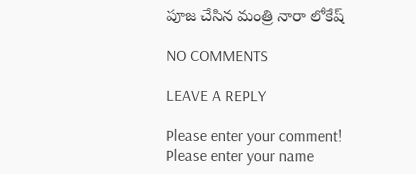పూజ చేసిన మంత్రి నారా లోకేష్

NO COMMENTS

LEAVE A REPLY

Please enter your comment!
Please enter your name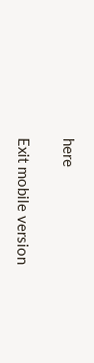here

Exit mobile version